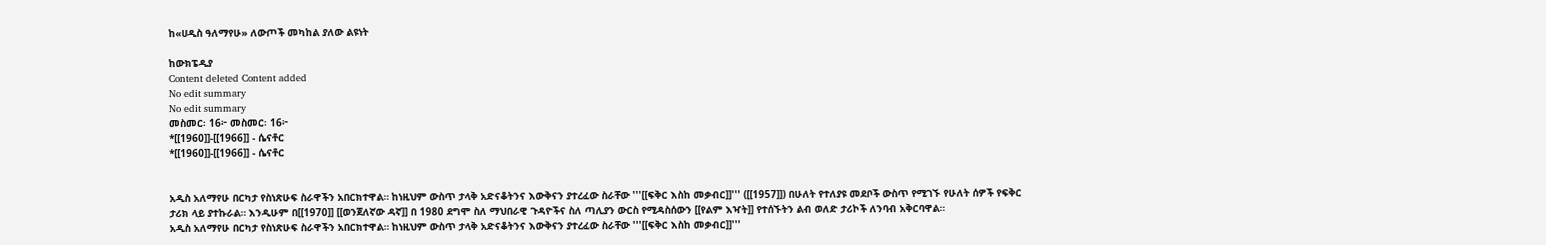ከ«ሀዲስ ዓለማየሁ» ለውጦች መካከል ያለው ልዩነት

ከውክፔዲያ
Content deleted Content added
No edit summary
No edit summary
መስመር፡ 16፦ መስመር፡ 16፦
*[[1960]]-[[1966]] - ሴናቶር
*[[1960]]-[[1966]] - ሴናቶር


አዲስ አለማየሁ በርካታ የስነጽሁፍ ስራዋችን አበርክተዋል። ከነዚህም ውስጥ ታላቅ አድናቆትንና እውቅናን ያተረፈው ስራቸው '''[[ፍቅር እስከ መቃብር]]''' ([[1957]]) በሁለት የተለያዩ መደቦች ውስጥ የሚገኙ የሁለት ሰዎች የፍቅር ታሪክ ላይ ያተኩራል። እንዲሁም በ[[1970]] [[ወንጀለኛው ዳኛ]] በ 1980 ደግሞ ስለ ማህበራዊ ጉዳዮችና ስለ ጣሊያን ውርስ የሚዳስሰውን [[የልም እዣት]] የተሰኙትን ልብ ወለድ ታሪኮች ለንባብ አቅርባዋል።
አዲስ አለማየሁ በርካታ የስነጽሁፍ ስራዋችን አበርክተዋል። ከነዚህም ውስጥ ታላቅ አድናቆትንና እውቅናን ያተረፈው ስራቸው '''[[ፍቅር እስከ መቃብር]]'''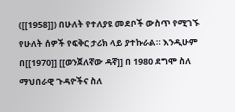([[1958]]) በሁለት የተለያዩ መደቦች ውስጥ የሚገኙ የሁለት ሰዎች የፍቅር ታሪክ ላይ ያተኩራል። እንዲሁም በ[[1970]] [[ወንጀለኛው ዳኛ]] በ 1980 ደግሞ ስለ ማህበራዊ ጉዳዮችና ስለ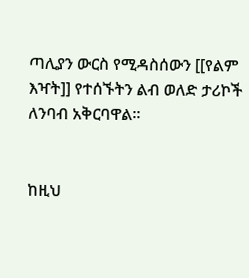ጣሊያን ውርስ የሚዳስሰውን [[የልም እዣት]] የተሰኙትን ልብ ወለድ ታሪኮች ለንባብ አቅርባዋል።


ከዚህ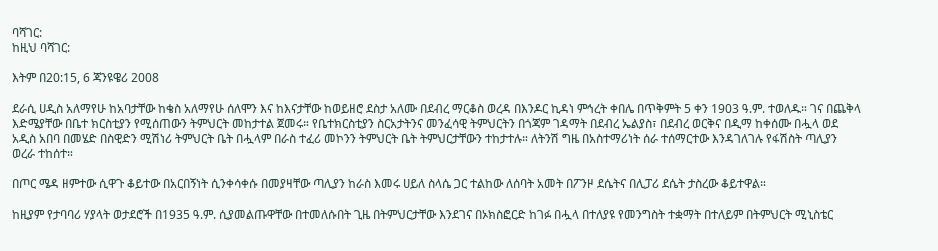ባሻገር:
ከዚህ ባሻገር:

እትም በ20:15, 6 ጃንዩዌሪ 2008

ደራሲ ሀዲስ አለማየሁ ከአባታቸው ከቄስ አለማየሁ ሰለሞን እና ከእናታቸው ከወይዘሮ ደስታ አለሙ በደብረ ማርቆስ ወረዳ በእንዶር ኪዳነ ምኅረት ቀበሌ በጥቅምት 5 ቀን 1903 ዓ.ም. ተወለዱ። ገና በጨቅላ እድሜያቸው በቤተ ክርስቲያን የሚሰጠውን ትምህርት መከታተል ጀመሩ። የቤተክርስቲያን ስርአታትንና መንፈሳዊ ትምህርትን በጎጃም ገዳማት በደብረ ኤልያስ፣ በደብረ ወርቅና በዲማ ከቀሰሙ በሗላ ወደ አዲስ አበባ በመሄድ በስዊድን ሚሽነሪ ትምህርት ቤት በሗላም በራስ ተፈሪ መኮንን ትምህርት ቤት ትምህርታቸውን ተከታተሉ። ለትንሽ ግዜ በአስተማሪነት ሰራ ተሰማርተው እንዳገለገሉ የፋሽስት ጣሊያን ወረራ ተከሰተ።

በጦር ሜዳ ዘምተው ሲዋጉ ቆይተው በአርበኝነት ሲንቀሳቀሱ በመያዛቸው ጣሊያን ከራስ እመሩ ሀይለ ስላሴ ጋር ተልከው ለሰባት አመት በፖንዞ ደሴትና በሊፓሪ ደሴት ታስረው ቆይተዋል።

ከዚያም የታባባሪ ሃያላት ወታደሮች በ1935 ዓ.ም. ሲያመልጡዋቸው በተመለሱበት ጊዜ በትምህርታቸው እንደገና በኦክስፎርድ ከገፉ በሗላ በተለያዩ የመንግስት ተቋማት በተለይም በትምህርት ሚኒስቴር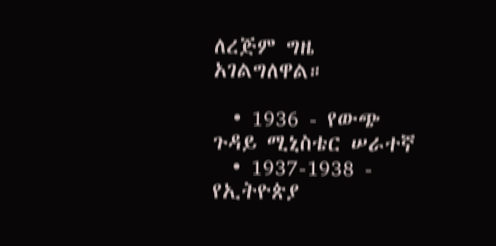ለረጅም ግዜ አገልግለዋል።

  • 1936 - የውጭ ጉዳይ ሚኒስቴር ሠራተኛ
  • 1937-1938 - የኢትዮጵያ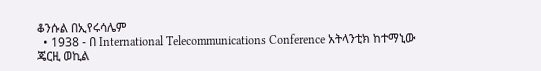ቆንሱል በኢየሩሳሌም
  • 1938 - በ International Telecommunications Conference አትላንቲክ ከተማኒው ጄርዚ ወኪል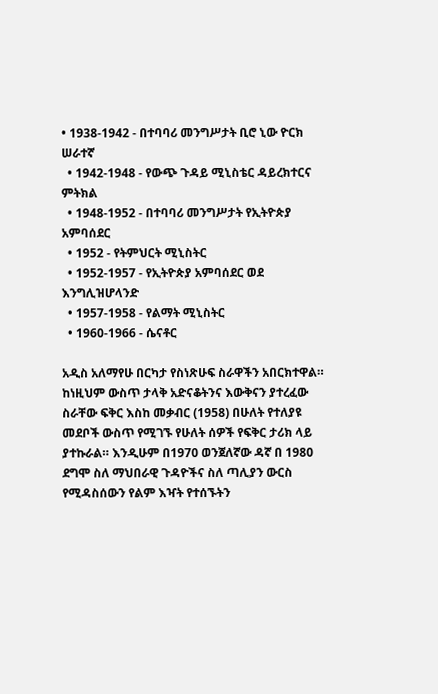• 1938-1942 - በተባባሪ መንግሥታት ቢሮ ኒው ዮርክ ሠራተኛ
  • 1942-1948 - የውጭ ጉዳይ ሚኒስቴር ዳይረክተርና ምትክል
  • 1948-1952 - በተባባሪ መንግሥታት የኢትዮጵያ አምባሰደር
  • 1952 - የትምህርት ሚኒስትር
  • 1952-1957 - የኢትዮጵያ አምባሰደር ወደ እንግሊዝሆላንድ
  • 1957-1958 - የልማት ሚኒስትር
  • 1960-1966 - ሴናቶር

አዲስ አለማየሁ በርካታ የስነጽሁፍ ስራዋችን አበርክተዋል። ከነዚህም ውስጥ ታላቅ አድናቆትንና እውቅናን ያተረፈው ስራቸው ፍቅር እስከ መቃብር (1958) በሁለት የተለያዩ መደቦች ውስጥ የሚገኙ የሁለት ሰዎች የፍቅር ታሪክ ላይ ያተኩራል። እንዲሁም በ1970 ወንጀለኛው ዳኛ በ 1980 ደግሞ ስለ ማህበራዊ ጉዳዮችና ስለ ጣሊያን ውርስ የሚዳስሰውን የልም እዣት የተሰኙትን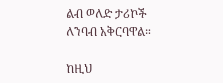ልብ ወለድ ታሪኮች ለንባብ አቅርባዋል።

ከዚህ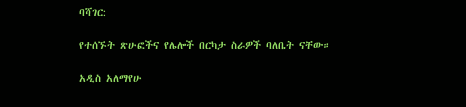ባሻገር:

የተሰኙት ጽሁፎችና የሌሎች በርካታ ስራዎች ባለቤት ናቸው።

አዲስ አለማየሁ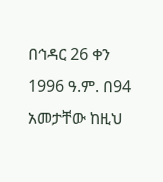በኅዳር 26 ቀን 1996 ዓ.ም. በ94 አመታቸው ከዚህ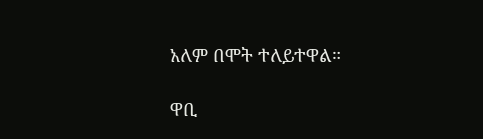አለም በሞት ተለይተዋል።

ዋቢ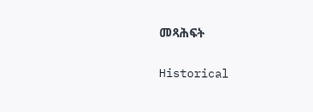መጻሕፍት

Historical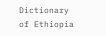Dictionary of Ethiopia